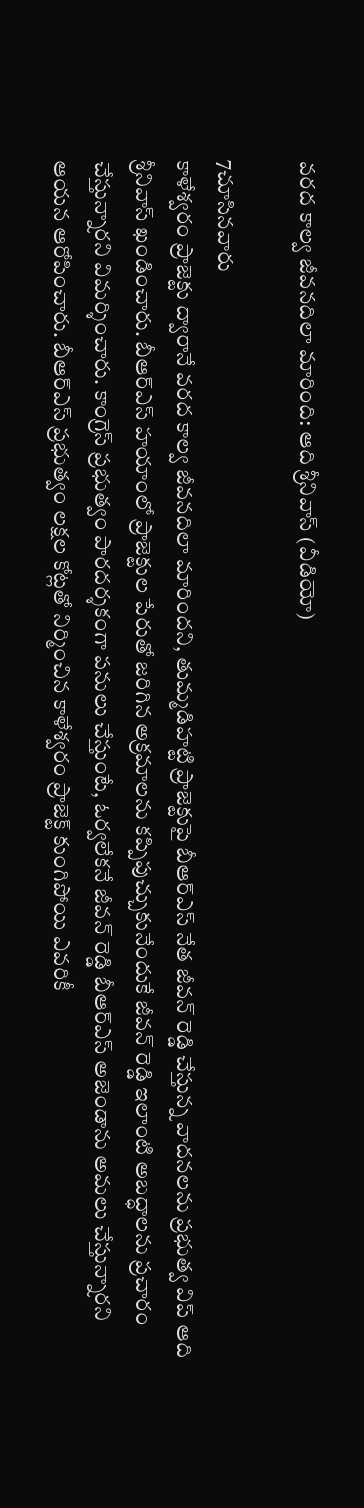వరద కాల్వ జీవనదిలా మారింది: ఆది శ్రీనివాస్ (వీడియో)

7చూసినవారు
కాళేశ్వరం ప్రాజెక్టు ద్వారానే వరద కాల్వ జీవనదిలా మారిందని, తుమ్మడిహట్టి ప్రాజెక్టుపై బీఆర్ఎస్ నేత జీవన్ రెడ్డి చేస్తున్న వాదనలను ప్రభుత్వ విప్ ఆది శ్రీనివాస్ ఖండించారు. బీఆర్ఎస్ హయాంలో ప్రాజెక్టుల పేరుతో జరిగిన అక్రమాలను కప్పిపుచ్చుకునేందుకే జీవన్ రెడ్డి ఇలాంటి అబద్ధాలను ప్రచారం చేస్తున్నారని విమర్శించారు. కాంగ్రెస్ ప్రభుత్వం పారదర్శకంగా పనులు చేస్తుంటే, ఓర్వలేకనే జీవన్ రెడ్డి బీఆర్ఎస్ అజెండాను అమలు చేస్తున్నారని ఆయన ఆరోపించారు. బీఆర్ఎస్ ప్రభుత్వం లక్షల కోట్లతో నిర్మించిన కాళేశ్వరం ప్రాజెక్ట్ కుంగిపోయి ఎవరికీ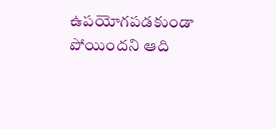ఉపయోగపడకుండా పోయిందని ఆది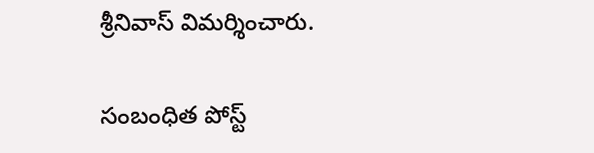శ్రీనివాస్ విమర్శించారు.

సంబంధిత పోస్ట్